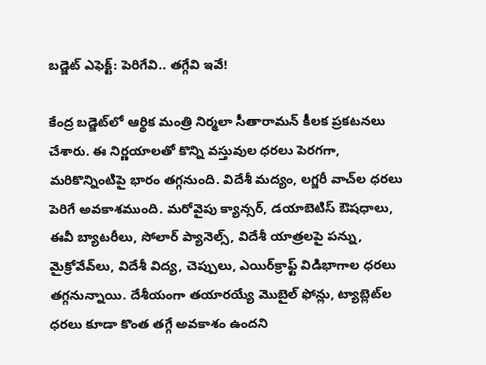బడ్జెట్‌ ఎఫెక్ట్: పెరిగేవి.. తగ్గేవి ఇవే!

కేంద్ర బడ్జెట్‌లో ఆర్థిక మంత్రి నిర్మలా సీతారామన్ కీలక ప్రకటనలు చేశారు. ఈ నిర్ణయాలతో కొన్ని వస్తువుల ధరలు పెరగగా, మరికొన్నింటిపై భారం తగ్గనుంది. విదేశీ మద్యం, లగ్జరీ వాచ్‌ల ధరలు పెరిగే అవకాశముంది. మరోవైపు క్యాన్సర్‌, డయాబెటిస్‌ ఔషధాలు, ఈవీ బ్యాటరీలు, సోలార్ ప్యానెల్స్‌, విదేశీ యాత్రలపై పన్ను, మైక్రోవేవ్‌లు, విదేశీ విద్య, చెప్పులు, ఎయిర్‌క్రాఫ్ట్ విడిభాగాల ధరలు తగ్గనున్నాయి. దేశీయంగా తయారయ్యే మొబైల్ ఫోన్లు, ట్యాబ్లెట్‌ల ధరలు కూడా కొంత తగ్గే అవకాశం ఉందని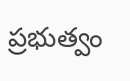ప్రభుత్వం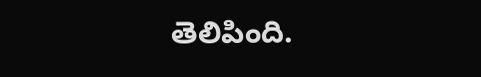తెలిపింది.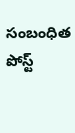సంబంధిత పోస్ట్